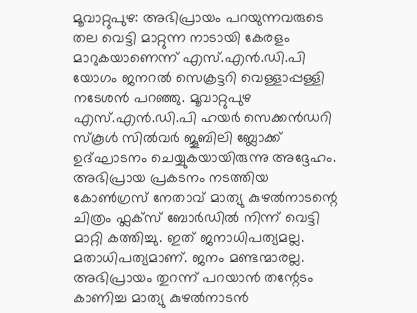മൂവാറ്റുപുഴ: അഭിപ്രായം പറയുന്നവരുടെ തല വെട്ടി മാറ്റുന്ന നാടായി കേരളം മാറുകയാണെന്ന് എസ്.എൻ.ഡി.പി യോഗം ജനറൽ സെക്രട്ടറി വെള്ളാപ്പള്ളി നടേശൻ പറഞ്ഞു. മൂവാറ്റുപുഴ എസ്.എൻ.ഡി.പി ഹയർ സെക്കൻഡറി സ്കൂൾ സിൽവർ ജൂബിലി ബ്ലോക്ക് ഉദ്ഘാടനം ചെയ്യുകയായിരുന്നു അദ്ദേഹം.
അഭിപ്രായ പ്രകടനം നടത്തിയ കോൺഗ്രസ് നേതാവ് മാത്യു കുഴൽനാടന്റെ ചിത്രം ഫ്ലക്സ് ബോർഡിൽ നിന്ന് വെട്ടി മാറ്റി കത്തിച്ചു. ഇത് ജനാധിപത്യമല്ല. മതാധിപത്യമാണ്. ജനം മണ്ടന്മാരല്ല. അഭിപ്രായം തുറന്ന് പറയാൻ തന്റേടം കാണിച്ച മാത്യു കുഴൽനാടൻ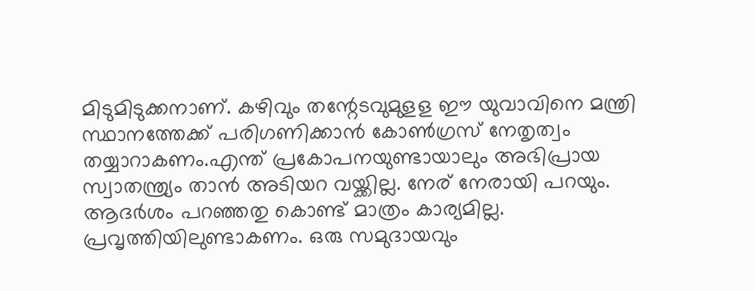മിടുമിടുക്കനാണ്. കഴിവും തന്റേടവുമുളള ഈ യുവാവിനെ മന്ത്രി സ്ഥാനത്തേക്ക് പരിഗണിക്കാൻ കോൺഗ്രസ് നേതൃത്വം തയ്യാറാകണം.എന്ത് പ്രകോപനയുണ്ടായാലും അഭിപ്രായ സ്വാതന്ത്ര്യം താൻ അടിയറ വയ്ക്കില്ല. നേര് നേരായി പറയും. ആദർശം പറഞ്ഞതു കൊണ്ട് മാത്രം കാര്യമില്ല. പ്രവൃത്തിയിലുണ്ടാകണം. ഒരു സമുദായവും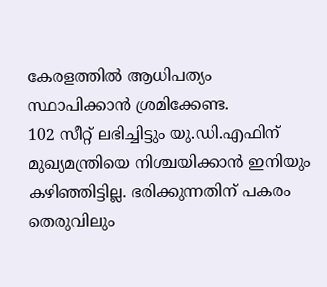കേരളത്തിൽ ആധിപത്യം സ്ഥാപിക്കാൻ ശ്രമിക്കേണ്ട.
102 സീറ്റ് ലഭിച്ചിട്ടും യു.ഡി.എഫിന് മുഖ്യമന്ത്രിയെ നിശ്ചയിക്കാൻ ഇനിയും കഴിഞ്ഞിട്ടില്ല. ഭരിക്കുന്നതിന് പകരം തെരുവിലും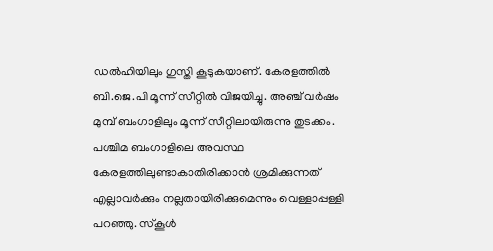ഡൽഹിയിലും ഗുസ്തി കൂടുകയാണ്. കേരളത്തിൽ ബി.ജെ.പി മൂന്ന് സീറ്റിൽ വിജയിച്ചു. അഞ്ച് വർഷം മുമ്പ് ബംഗാളിലും മൂന്ന് സീറ്റിലായിരുന്നു തുടക്കം. പശ്ചിമ ബംഗാളിലെ അവസ്ഥ കേരളത്തിലുണ്ടാകാതിരിക്കാൻ ശ്രമിക്കുന്നത് എല്ലാവർക്കും നല്ലതായിരിക്കുമെന്നും വെള്ളാപ്പള്ളി പറഞ്ഞു. സ്കൂൾ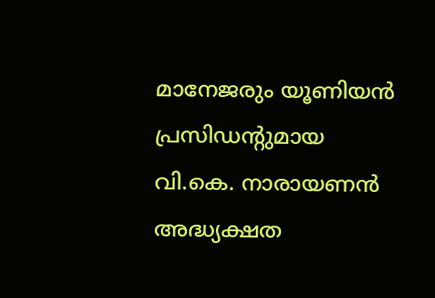മാനേജരും യൂണിയൻ പ്രസിഡന്റുമായ വി.കെ. നാരായണൻ അദ്ധ്യക്ഷത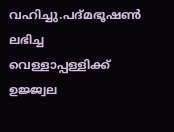വഹിച്ചു.പദ്മഭൂഷൺ ലഭിച്ച വെള്ളാപ്പള്ളിക്ക് ഉജ്ജ്വല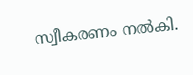സ്വീകരണം നൽകി.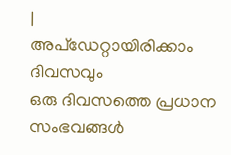|
അപ്ഡേറ്റായിരിക്കാം ദിവസവും
ഒരു ദിവസത്തെ പ്രധാന സംഭവങ്ങൾ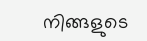നിങ്ങളുടെ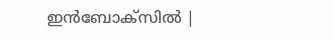ഇൻബോക്സിൽ |